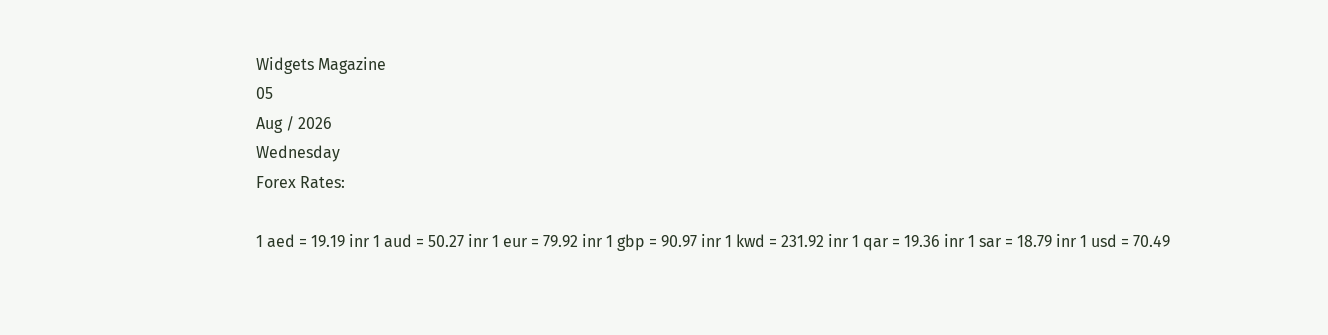Widgets Magazine
05
Aug / 2026
Wednesday
Forex Rates:

1 aed = 19.19 inr 1 aud = 50.27 inr 1 eur = 79.92 inr 1 gbp = 90.97 inr 1 kwd = 231.92 inr 1 qar = 19.36 inr 1 sar = 18.79 inr 1 usd = 70.49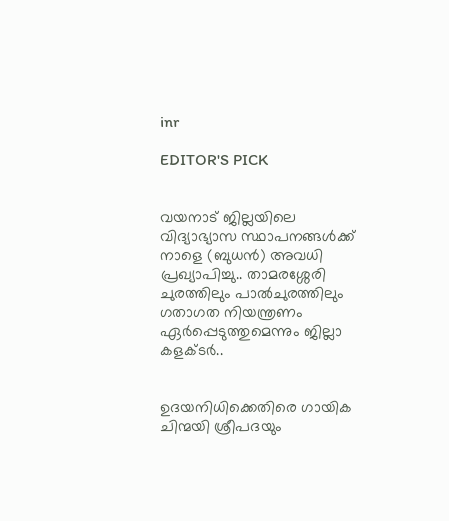inr

EDITOR'S PICK


വയനാട് ജില്ലയിലെ വിദ്യാഭ്യാസ സ്ഥാപനങ്ങൾക്ക് നാളെ (ബുധൻ) അവധി പ്രഖ്യാപിച്ചു.. താമരശ്ശേരി ചുരത്തിലും പാൽചുരത്തിലും ഗതാഗത നിയന്ത്രണം ഏർപ്പെടുത്തുമെന്നും ജില്ലാ കളക്ടർ..


ഉദയനിധിക്കെതിരെ ഗായിക ചിന്മയി ശ്രീപദയും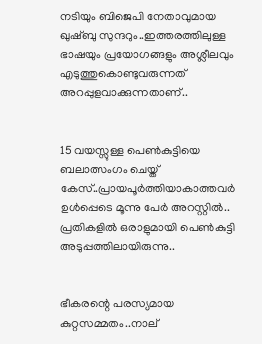നടിയും ബിജെപി നേതാവുമായ ഖുഷ്ബു സുന്ദറും..ഇത്തരത്തിലുള്ള ഭാഷയും പ്രയോഗങ്ങളും അശ്ലീലവും എടുത്തുകൊണ്ടുവരുന്നത് അറപ്പുളവാക്കുന്നതാണ്..


15 വയസ്സുള്ള പെണ്‍കുട്ടിയെ ബലാത്സംഗം ചെയ്ത് കേസ്..പ്രായപൂര്‍ത്തിയാകാത്തവര്‍ ഉള്‍പ്പെടെ മൂന്നു പേര്‍ അറസ്റ്റില്‍.. പ്രതികളില്‍ ഒരാളുമായി പെണ്‍കുട്ടി അടുപ്പത്തിലായിരുന്നു..


ഭീകരന്റെ പരസ്യമായ കുറ്റസമ്മതം..നാല്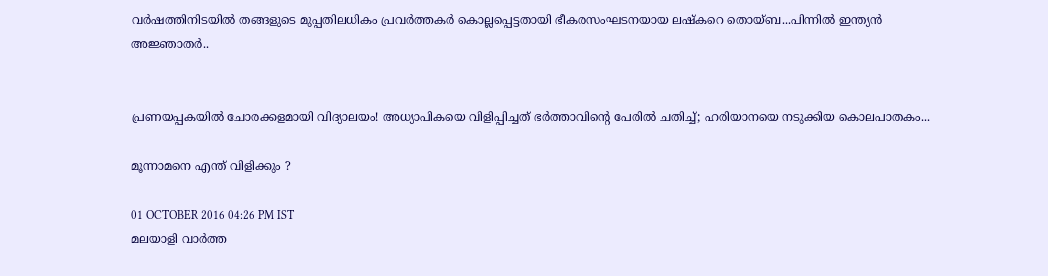വര്‍ഷത്തിനിടയില്‍ തങ്ങളുടെ മുപ്പതിലധികം പ്രവര്‍ത്തകര്‍ കൊല്ലപ്പെട്ടതായി ഭീകരസംഘടനയായ ലഷ്‌കറെ തൊയ്ബ...പിന്നിൽ ഇന്ത്യൻ അജ്ഞാതർ..


പ്രണയപ്പകയിൽ ചോരക്കളമായി വിദ്യാലയം! അധ്യാപികയെ വിളിപ്പിച്ചത് ഭർത്താവിന്റെ പേരിൽ ചതിച്ച്; ഹരിയാനയെ നടുക്കിയ കൊലപാതകം...

മൂന്നാമനെ എന്ത് വിളിക്കും ?

01 OCTOBER 2016 04:26 PM IST
മലയാളി വാര്‍ത്ത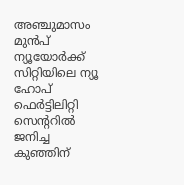അഞ്ചുമാസം മുന്‍പ് ന്യൂയോര്‍ക്ക് സിറ്റിയിലെ ന്യൂ ഹോപ് ഫെര്‍ട്ടിലിറ്റി സെന്ററില്‍ ജനിച്ച കുഞ്ഞിന്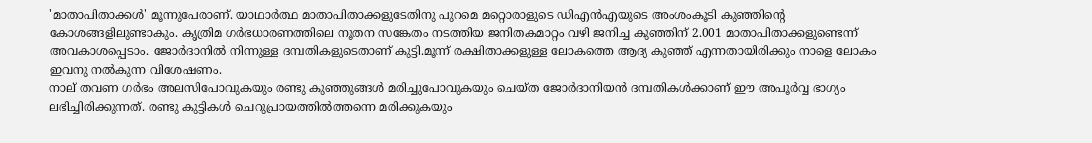'മാതാപിതാക്കള്‍' മൂന്നുപേരാണ്. യാഥാര്‍ത്ഥ മാതാപിതാക്കളുടേതിനു പുറമെ മറ്റൊരാളുടെ ഡിഎന്‍എയുടെ അംശംകൂടി കുഞ്ഞിന്റെ കോശങ്ങളിലുണ്ടാകും. കൃത്രിമ ഗര്‍ഭധാരണത്തിലെ നൂതന സങ്കേതം നടത്തിയ ജനിതകമാറ്റം വഴി ജനിച്ച കുഞ്ഞിന് 2.001 മാതാപിതാക്കളുണ്ടെന്ന് അവകാശപ്പെടാം. ജോര്‍ദാനില്‍ നിന്നുള്ള ദമ്പതികളുടെതാണ് കുട്ടി.മൂന്ന് രക്ഷിതാക്കളുള്ള ലോകത്തെ ആദ്യ കുഞ്ഞ് എന്നതായിരിക്കും നാളെ ലോകം ഇവനു നല്‍കുന്ന വിശേഷണം.
നാല് തവണ ഗര്‍ഭം അലസിപോവുകയും രണ്ടു കുഞ്ഞുങ്ങള്‍ മരിച്ചുപോവുകയും ചെയ്ത ജോര്‍ദാനിയന്‍ ദമ്പതികള്‍ക്കാണ് ഈ അപൂര്‍വ്വ ഭാഗ്യം ലഭിച്ചിരിക്കുന്നത്. രണ്ടു കുട്ടികള്‍ ചെറുപ്രായത്തില്‍ത്തന്നെ മരിക്കുകയും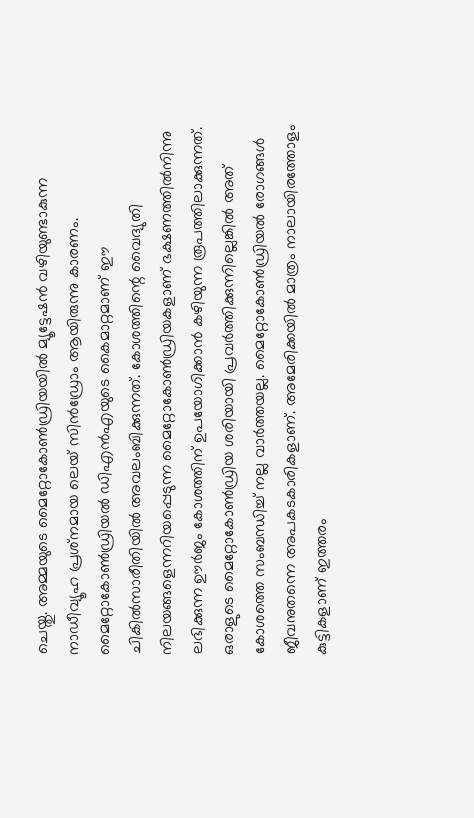ചെയ്തു. അമ്മയുടെ മൈറ്റോകോണ്‍ഡ്രിയയില്‍ മ്യൂട്ടേഷന്‍ വഴിയുണ്ടാകുന്ന നാഡീവ്യൂഹ പ്രശ്‌നമായ ലെയ് സിന്‍ഡ്രോം ആയിരുന്നു കാരണം.
മൈറ്റോകോണ്‍ഡ്രിയല്‍ ഡിഎന്‍എയുടെ കൈമാറ്റമാണ് ഈ ചികില്‍സാരീതിയില്‍ അവലംബിക്കുന്നത്. കോശത്തിന്റെ വൈദ്യുതി നിലയങ്ങളെന്നറിയപ്പെടുന്ന മൈറ്റോകോണ്‍ഡ്രിയകളാണ് ഭക്ഷണത്തില്‍നിന്നു ലഭിക്കുന്ന ഊര്‍ജം കോശത്തിന് ഉപയോഗിക്കാന്‍ കഴിയുന്ന രൂപത്തിലാക്കുന്നത്. ഒരാളുടെ മൈറ്റോകോണ്‍ഡ്രിയ ശരിയായി പ്രവര്‍ത്തിക്കുന്നില്ലെങ്കില്‍ അത് കോശത്തെ സംബന്ധിച്ച് നല്ല വാര്‍ത്തയല്ല. മൈറ്റോകോണ്‍ഡ്രിയല്‍ രോഗങ്ങള്‍ ജീവനുതന്നെ അപകടകാരികളാണ്. അമേരിക്കയില്‍ മാത്രം നാലായിരത്തോളം കുട്ടികളാണ് ഇത്തരം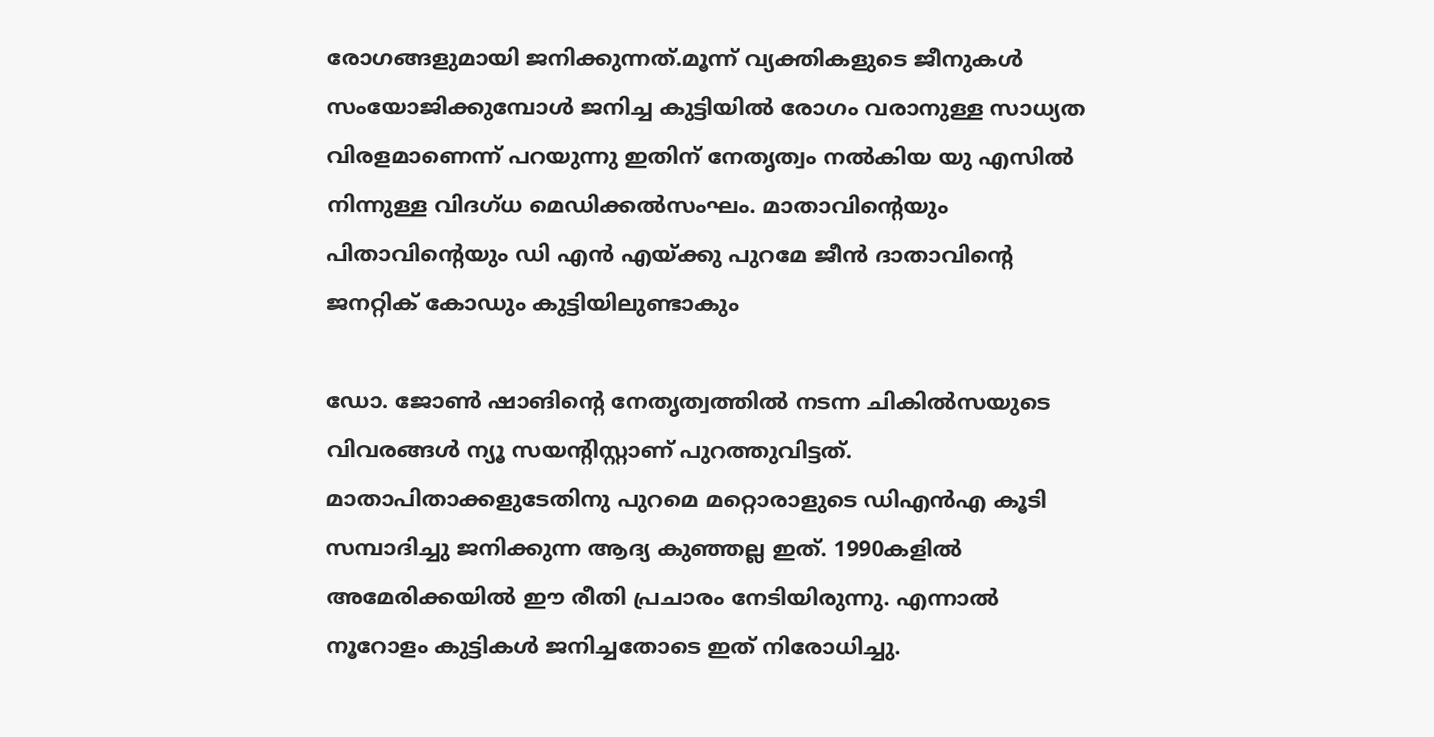രോഗങ്ങളുമായി ജനിക്കുന്നത്.മൂന്ന് വ്യക്തികളുടെ ജീനുകള്‍ സംയോജിക്കുമ്പോള്‍ ജനിച്ച കുട്ടിയില്‍ രോഗം വരാനുള്ള സാധ്യത വിരളമാണെന്ന് പറയുന്നു ഇതിന് നേതൃത്വം നല്‍കിയ യു എസില്‍ നിന്നുള്ള വിദഗ്ധ മെഡിക്കല്‍സംഘം. മാതാവിന്റെയും പിതാവിന്റെയും ഡി എന്‍ എയ്ക്കു പുറമേ ജീന്‍ ദാതാവിന്റെ ജനറ്റിക് കോഡും കുട്ടിയിലുണ്ടാകും

ഡോ. ജോണ്‍ ഷാങിന്റെ നേതൃത്വത്തില്‍ നടന്ന ചികില്‍സയുടെ വിവരങ്ങള്‍ ന്യൂ സയന്റിസ്റ്റാണ് പുറത്തുവിട്ടത്. മാതാപിതാക്കളുടേതിനു പുറമെ മറ്റൊരാളുടെ ഡിഎന്‍എ കൂടി സമ്പാദിച്ചു ജനിക്കുന്ന ആദ്യ കുഞ്ഞല്ല ഇത്. 1990കളില്‍ അമേരിക്കയില്‍ ഈ രീതി പ്രചാരം നേടിയിരുന്നു. എന്നാല്‍ നൂറോളം കുട്ടികള്‍ ജനിച്ചതോടെ ഇത് നിരോധിച്ചു.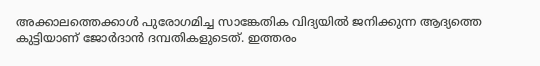അക്കാലത്തെക്കാള്‍ പുരോഗമിച്ച സാങ്കേതിക വിദ്യയില്‍ ജനിക്കുന്ന ആദ്യത്തെ കുട്ടിയാണ് ജോര്‍ദാന്‍ ദമ്പതികളുടെത്. ഇത്തരം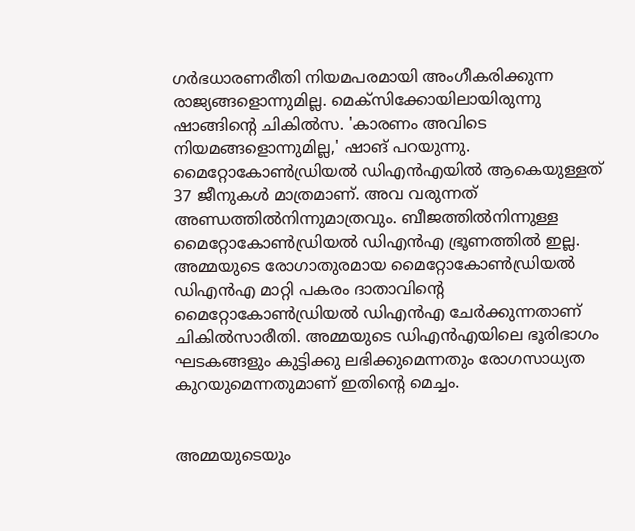ഗര്‍ഭധാരണരീതി നിയമപരമായി അംഗീകരിക്കുന്ന രാജ്യങ്ങളൊന്നുമില്ല. മെക്‌സിക്കോയിലായിരുന്നു ഷാങ്ങിന്റെ ചികില്‍സ. 'കാരണം അവിടെ നിയമങ്ങളൊന്നുമില്ല,' ഷാങ് പറയുന്നു.
മൈറ്റോകോണ്‍ഡ്രിയല്‍ ഡിഎന്‍എയില്‍ ആകെയുള്ളത് 37 ജീനുകള്‍ മാത്രമാണ്. അവ വരുന്നത് അണ്ഡത്തില്‍നിന്നുമാത്രവും. ബീജത്തില്‍നിന്നുള്ള മൈറ്റോകോണ്‍ഡ്രിയല്‍ ഡിഎന്‍എ ഭ്രൂണത്തില്‍ ഇല്ല. അമ്മയുടെ രോഗാതുരമായ മൈറ്റോകോണ്‍ഡ്രിയല്‍ ഡിഎന്‍എ മാറ്റി പകരം ദാതാവിന്റെ മൈറ്റോകോണ്‍ഡ്രിയല്‍ ഡിഎന്‍എ ചേര്‍ക്കുന്നതാണ് ചികില്‍സാരീതി. അമ്മയുടെ ഡിഎന്‍എയിലെ ഭൂരിഭാഗം ഘടകങ്ങളും കുട്ടിക്കു ലഭിക്കുമെന്നതും രോഗസാധ്യത കുറയുമെന്നതുമാണ് ഇതിന്റെ മെച്ചം.


അമ്മയുടെയും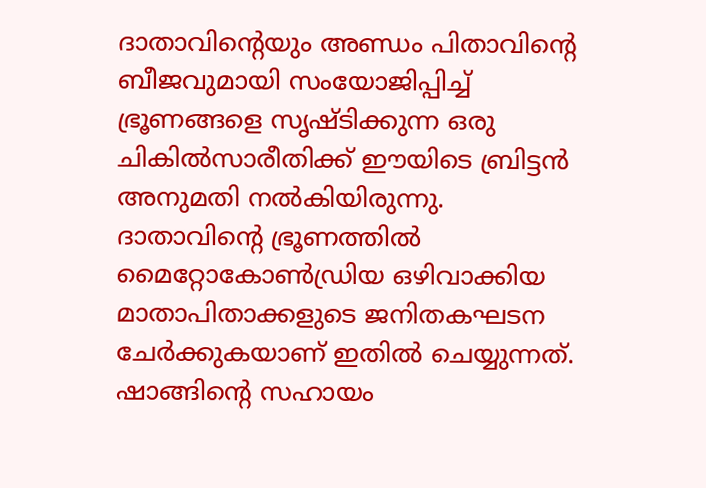ദാതാവിന്റെയും അണ്ഡം പിതാവിന്റെ ബീജവുമായി സംയോജിപ്പിച്ച് ഭ്രൂണങ്ങളെ സൃഷ്ടിക്കുന്ന ഒരു ചികില്‍സാരീതിക്ക് ഈയിടെ ബ്രിട്ടന്‍ അനുമതി നല്‍കിയിരുന്നു. ദാതാവിന്റെ ഭ്രൂണത്തില്‍ മൈറ്റോകോണ്‍ഡ്രിയ ഒഴിവാക്കിയ മാതാപിതാക്കളുടെ ജനിതകഘടന ചേര്‍ക്കുകയാണ് ഇതില്‍ ചെയ്യുന്നത്.
ഷാങ്ങിന്റെ സഹായം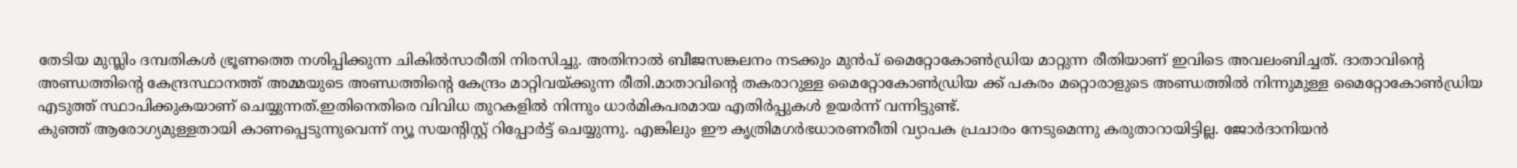തേടിയ മുസ്ലിം ദമ്പതികള്‍ ഭ്രൂണത്തെ നശിപ്പിക്കുന്ന ചികില്‍സാരീതി നിരസിച്ചു. അതിനാല്‍ ബീജസങ്കലനം നടക്കും മുന്‍പ് മൈറ്റോകോണ്‍ഡ്രിയ മാറ്റുന്ന രീതിയാണ് ഇവിടെ അവലംബിച്ചത്. ദാതാവിന്റെ അണ്ഡത്തിന്റെ കേന്ദ്രസ്ഥാനത്ത് അമ്മയുടെ അണ്ഡത്തിന്റെ കേന്ദ്രം മാറ്റിവയ്ക്കുന്ന രീതി.മാതാവിന്റെ തകരാറുള്ള മൈറ്റോകോണ്‍ഡ്രിയ ക്ക് പകരം മറ്റൊരാളുടെ അണ്ഡത്തില്‍ നിന്നുമുള്ള മൈറ്റോകോണ്‍ഡ്രിയ എടുത്ത് സ്ഥാപിക്കുകയാണ് ചെയ്യുന്നത്.ഇതിനെതിരെ വിവിധ തുറകളില്‍ നിന്നും ധാര്‍മികപരമായ എതിര്‍പ്പുകള്‍ ഉയര്‍ന്ന് വന്നിട്ടുണ്ട്.
കുഞ്ഞ് ആരോഗ്യമുള്ളതായി കാണപ്പെടുന്നുവെന്ന് ന്യൂ സയന്റിസ്റ്റ് റിപ്പോര്‍ട്ട് ചെയ്യുന്നു. എങ്കിലും ഈ കൃത്രിമഗര്‍ഭധാരണരീതി വ്യാപക പ്രചാരം നേടുമെന്നു കരുതാറായിട്ടില്ല. ജോര്‍ദാനിയന്‍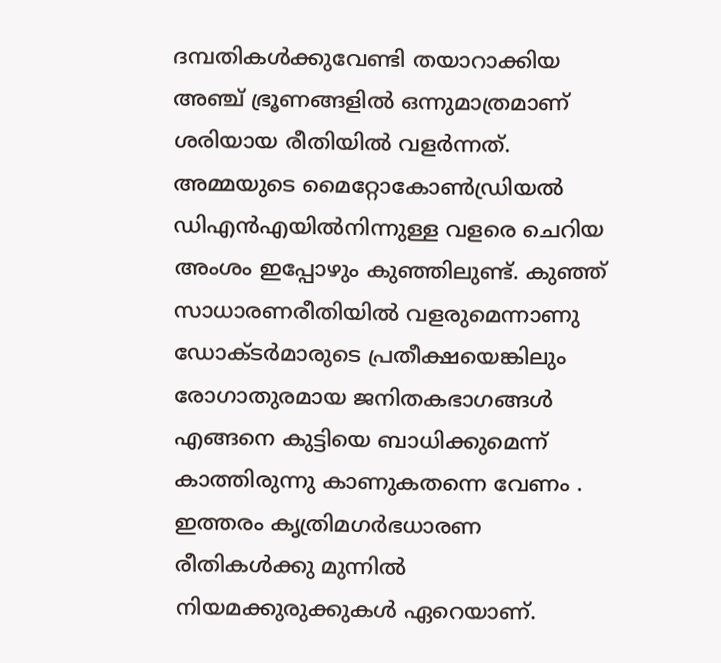ദമ്പതികള്‍ക്കുവേണ്ടി തയാറാക്കിയ അഞ്ച് ഭ്രൂണങ്ങളില്‍ ഒന്നുമാത്രമാണ് ശരിയായ രീതിയില്‍ വളര്‍ന്നത്. അമ്മയുടെ മൈറ്റോകോണ്‍ഡ്രിയല്‍ ഡിഎന്‍എയില്‍നിന്നുള്ള വളരെ ചെറിയ അംശം ഇപ്പോഴും കുഞ്ഞിലുണ്ട്. കുഞ്ഞ് സാധാരണരീതിയില്‍ വളരുമെന്നാണു ഡോക്ടര്‍മാരുടെ പ്രതീക്ഷയെങ്കിലും രോഗാതുരമായ ജനിതകഭാഗങ്ങള്‍ എങ്ങനെ കുട്ടിയെ ബാധിക്കുമെന്ന് കാത്തിരുന്നു കാണുകതന്നെ വേണം .
ഇത്തരം കൃത്രിമഗര്‍ഭധാരണ രീതികള്‍ക്കു മുന്നില്‍ നിയമക്കുരുക്കുകള്‍ ഏറെയാണ്.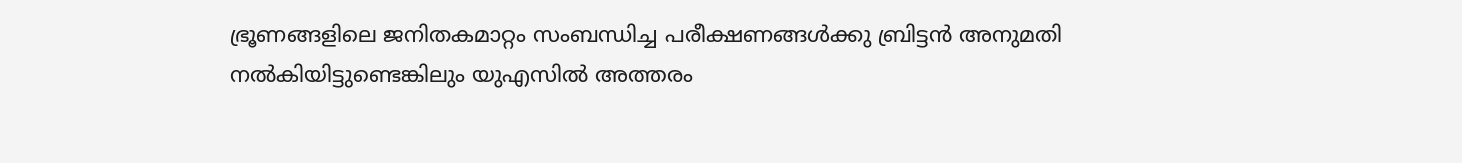ഭ്രൂണങ്ങളിലെ ജനിതകമാറ്റം സംബന്ധിച്ച പരീക്ഷണങ്ങള്‍ക്കു ബ്രിട്ടന്‍ അനുമതി നല്‍കിയിട്ടുണ്ടെങ്കിലും യുഎസില്‍ അത്തരം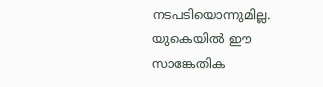നടപടിയൊന്നുമില്ല. യുകെയില്‍ ഈ സാങ്കേതിക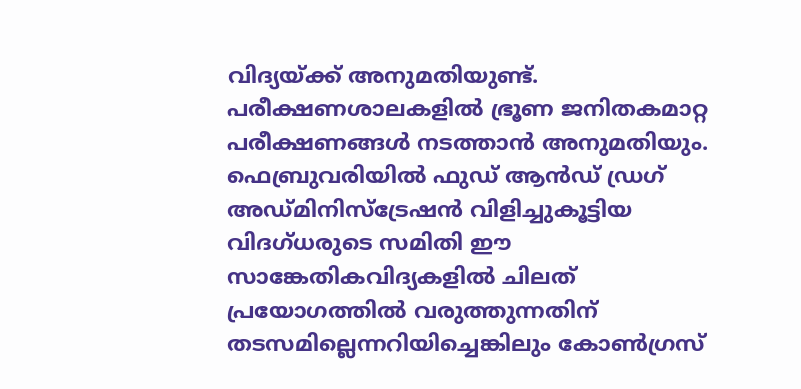വിദ്യയ്ക്ക് അനുമതിയുണ്ട്. പരീക്ഷണശാലകളില്‍ ഭ്രൂണ ജനിതകമാറ്റ പരീക്ഷണങ്ങള്‍ നടത്താന്‍ അനുമതിയും. ഫെബ്രുവരിയില്‍ ഫുഡ് ആന്‍ഡ് ഡ്രഗ് അഡ്മിനിസ്‌ട്രേഷന്‍ വിളിച്ചുകൂട്ടിയ വിദഗ്ധരുടെ സമിതി ഈ സാങ്കേതികവിദ്യകളില്‍ ചിലത് പ്രയോഗത്തില്‍ വരുത്തുന്നതിന് തടസമില്ലെന്നറിയിച്ചെങ്കിലും കോണ്‍ഗ്രസ്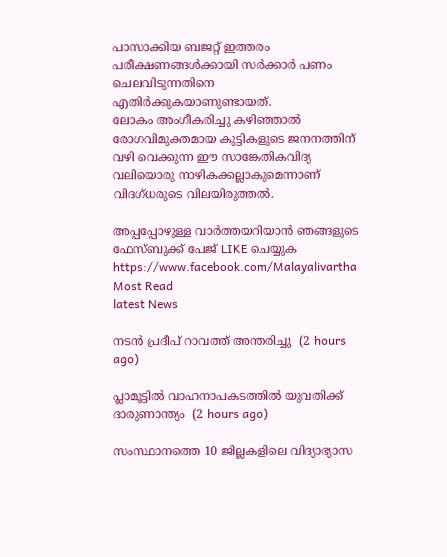പാസാക്കിയ ബജറ്റ് ഇത്തരം പരീക്ഷണങ്ങള്‍ക്കായി സര്‍ക്കാര്‍ പണം ചെലവിടുന്നതിനെ എതിര്‍ക്കുകയാണുണ്ടായത്.
ലോകം അംഗീകരിച്ചു കഴിഞ്ഞാല്‍ രോഗവിമുക്തമായ കുട്ടികളുടെ ജനനത്തിന് വഴി വെക്കുന്ന ഈ സാങ്കേതികവിദ്യ വലിയൊരു നാഴികക്കല്ലാകുമെന്നാണ് വിദഗ്ധരുടെ വിലയിരുത്തല്‍.

അപ്പപ്പോഴുള്ള വാര്‍ത്തയറിയാന്‍ ഞങ്ങളുടെ ഫേസ്‌ബുക്ക്‌ പേജ് LIKE ചെയ്യുക
https://www.facebook.com/Malayalivartha
Most Read
latest News

നടന്‍ പ്രദീപ് റാവത്ത് അന്തരിച്ചു  (2 hours ago)

പ്ലാമൂട്ടില്‍ വാഹനാപകടത്തില്‍ യുവതിക്ക് ദാരുണാന്ത്യം  (2 hours ago)

സംസ്ഥാനത്തെ 10 ജില്ലകളിലെ വിദ്യാഭ്യാസ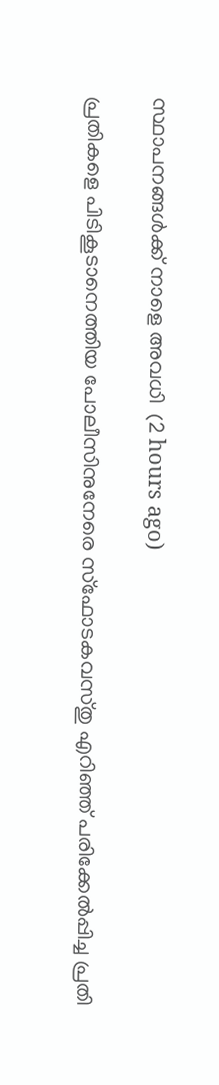സ്ഥാപനങ്ങള്‍ക്ക് നാളെ അവധി  (2 hours ago)

പ്രതികളെ പിടികൂടാനെത്തിയ പോലീസിനുനേരെ സ്‌ഫോടകവസ്തു എറിഞ്ഞ് പരിക്കേല്‍പ്പിച്ച പ്രതി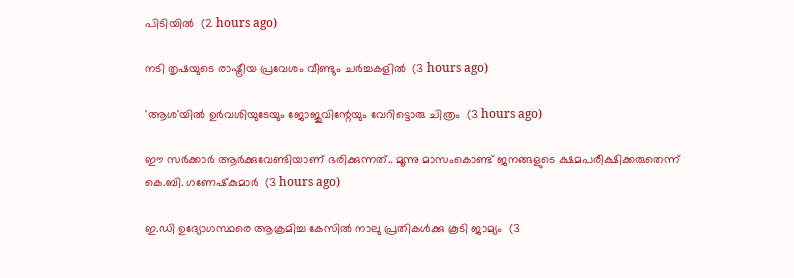പിടിയില്‍  (2 hours ago)

നടി തൃഷയുടെ രാഷ്ട്രീയ പ്രവേശം വീണ്ടും ചര്‍ച്ചകളില്‍  (3 hours ago)

'ആശ'യില്‍ ഉര്‍വശിയുടേയും ജോജുവിന്റേയും വേറിട്ടൊരു ചിത്രം  (3 hours ago)

ഈ സര്‍ക്കാര്‍ ആര്‍ക്കുവേണ്ടിയാണ് ഭരിക്കുന്നത്.. മൂന്നു മാസംകൊണ്ട് ജനങ്ങളുടെ ക്ഷമപരീക്ഷിക്കരുതെന്ന് കെ.ബി. ഗണേഷ്‌കുമാര്‍  (3 hours ago)

ഇ.ഡി ഉദ്യോഗസ്ഥരെ ആക്രമിച്ച കേസില്‍ നാലു പ്രതികള്‍ക്കു കൂടി ജാമ്യം  (3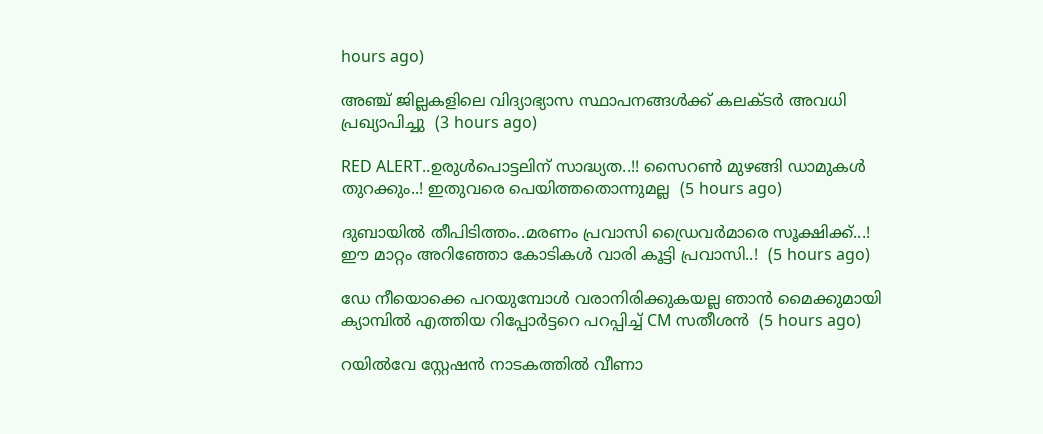hours ago)

അഞ്ച് ജില്ലകളിലെ വിദ്യാഭ്യാസ സ്ഥാപനങ്ങള്‍ക്ക് കലക്ടര്‍ അവധി പ്രഖ്യാപിച്ചു  (3 hours ago)

RED ALERT..ഉരുൾപൊട്ടലിന് സാദ്ധ്യത..!! സൈറൺ മുഴങ്ങി ഡാമുകൾ തുറക്കും..! ഇതുവരെ പെയിത്തതൊന്നുമല്ല  (5 hours ago)

ദുബായിൽ തീപിടിത്തം..മരണം പ്രവാസി ഡ്രൈവർമാരെ സൂക്ഷിക്ക്...! ഈ മാറ്റം അറിഞ്ഞോ കോടികൾ വാരി കൂട്ടി പ്രവാസി..!  (5 hours ago)

ഡേ നീയൊക്കെ പറയുമ്പോൾ വരാനിരിക്കുകയല്ല ഞാൻ മൈക്കുമായി ക്യാമ്പിൽ എത്തിയ റിപ്പോർട്ടറെ പറപ്പിച്ച് CM സതീശൻ  (5 hours ago)

റയിൽവേ സ്റ്റേഷൻ നാടകത്തിൽ വീണാ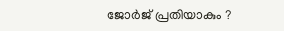ജോർജ് പ്രതിയാകും ?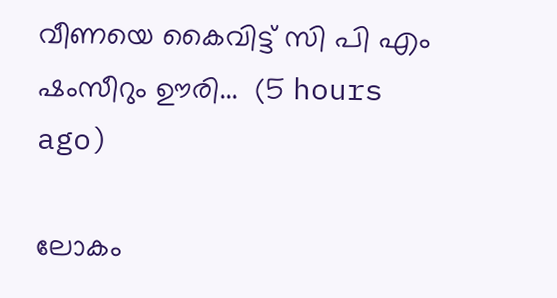വീണയെ കൈവിട്ട് സി പി എം ഷംസീറും ഊരി...  (5 hours ago)

ലോകം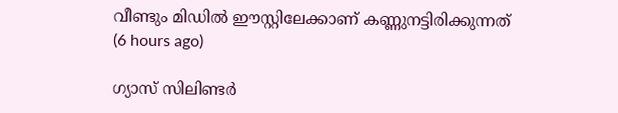വീണ്ടും മിഡിൽ ഈസ്റ്റിലേക്കാണ് കണ്ണുനട്ടിരിക്കുന്നത്  (6 hours ago)

ഗ്യാസ് സിലിണ്ടര്‍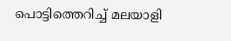പൊട്ടിത്തെറിച്ച് മലയാളി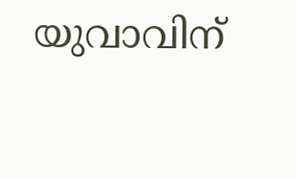യുവാവിന്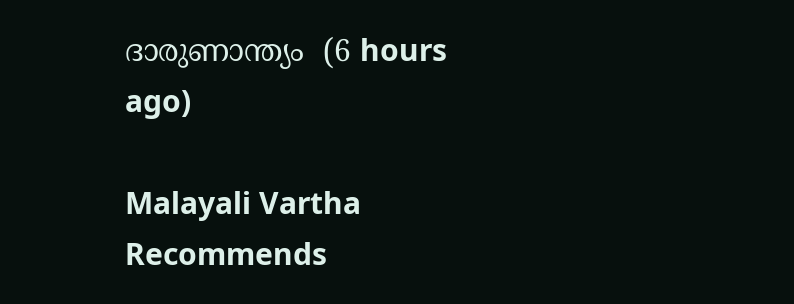ദാരുണാന്ത്യം  (6 hours ago)

Malayali Vartha Recommends